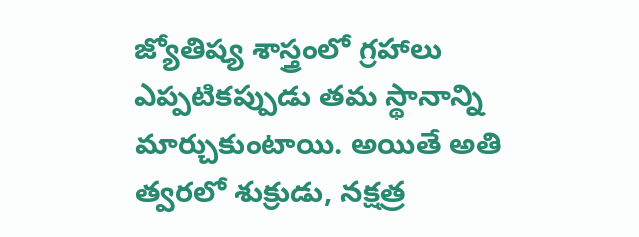జ్యోతిష్య శాస్త్రంలో గ్రహాలు ఎప్పటికప్పుడు తమ స్థానాన్ని మార్చుకుంటాయి. అయితే అతి త్వరలో శుక్రుడు, నక్షత్ర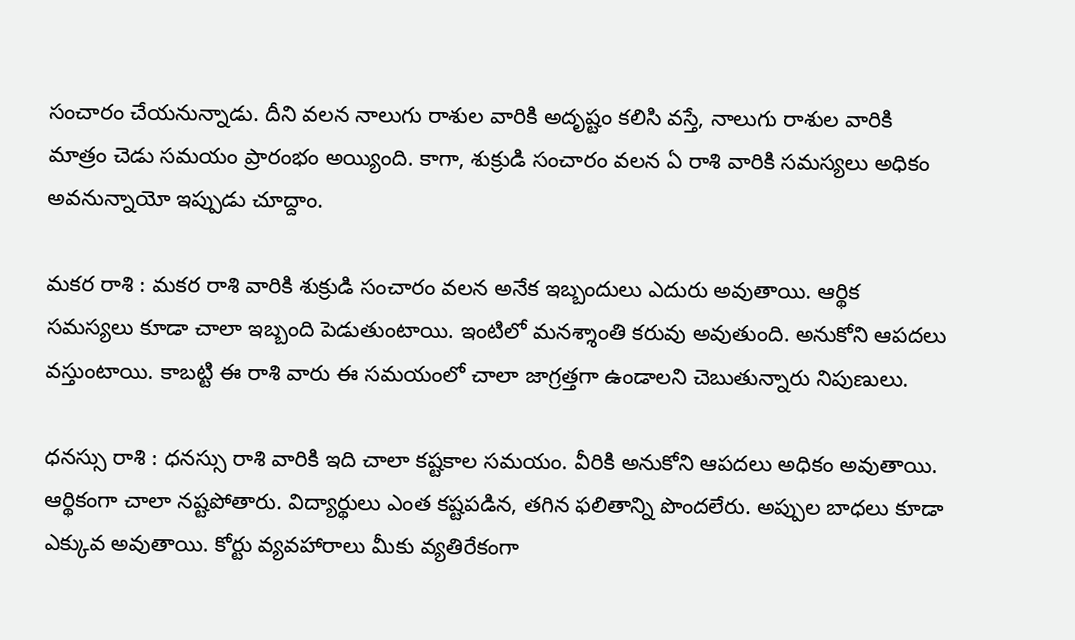సంచారం చేయనున్నాడు. దీని వలన నాలుగు రాశుల వారికి అదృష్టం కలిసి వస్తే, నాలుగు రాశుల వారికి మాత్రం చెడు సమయం ప్రారంభం అయ్యింది. కాగా, శుక్రుడి సంచారం వలన ఏ రాశి వారికి సమస్యలు అధికం అవనున్నాయో ఇప్పుడు చూద్దాం.

మకర రాశి : మకర రాశి వారికి శుక్రుడి సంచారం వలన అనేక ఇబ్బందులు ఎదురు అవుతాయి. ఆర్థిక సమస్యలు కూడా చాలా ఇబ్బంది పెడుతుంటాయి. ఇంటిలో మనశ్శాంతి కరువు అవుతుంది. అనుకోని ఆపదలు వస్తుంటాయి. కాబట్టి ఈ రాశి వారు ఈ సమయంలో చాలా జాగ్రత్తగా ఉండాలని చెబుతున్నారు నిపుణులు.

ధనస్సు రాశి : ధనస్సు రాశి వారికి ఇది చాలా కష్టకాల సమయం. వీరికి అనుకోని ఆపదలు అధికం అవుతాయి. ఆర్థికంగా చాలా నష్టపోతారు. విద్యార్థులు ఎంత కష్టపడిన, తగిన ఫలితాన్ని పొందలేరు. అప్పుల బాధలు కూడా ఎక్కువ అవుతాయి. కోర్టు వ్యవహారాలు మీకు వ్యతిరేకంగా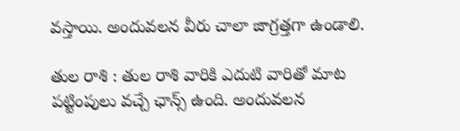వస్తాయి. అందువలన వీరు చాలా జాగ్రత్తగా ఉండాలి.

తుల రాశి : తుల రాశి వారికి ఎదుటి వారితో మాట పట్టింపులు వచ్చే ఛాన్స్ ఉంది. అందువలన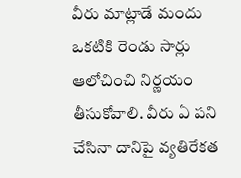వీరు మాట్లాడే మందు ఒకటికి రెండు సార్లు ఆలోచించి నిర్ణయం తీసుకోవాలి. వీరు ఏ పని చేసినా దానిపై వ్యతిరేకత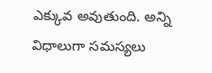ఎక్కువ అవుతుంది. అన్ని విధాలుగా సమస్యలు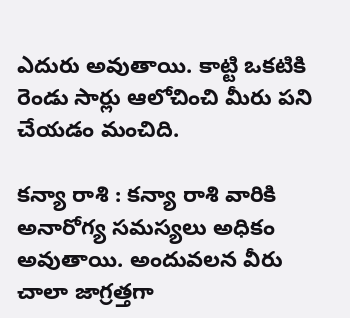ఎదురు అవుతాయి. కాట్టి ఒకటికి రెండు సార్లు ఆలోచించి మీరు పని చేయడం మంచిది.

కన్యా రాశి : కన్యా రాశి వారికి అనారోగ్య సమస్యలు అధికం అవుతాయి. అందువలన వీరు చాలా జాగ్రత్తగా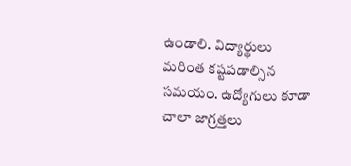ఉండాలి. విద్యార్థులు మరింత కష్టపడాల్సిన సమయం. ఉద్యోగులు కూడా చాలా జాగ్రత్తలు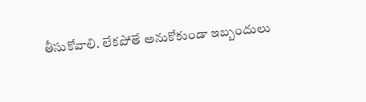తీసుకోవాలి. లేకపోతే అనుకోకుండా ఇబ్బందులు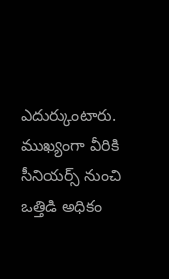ఎదుర్కుంటారు. ముఖ్యంగా వీరికి సీనియర్స్ నుంచి ఒత్తిడి అధికం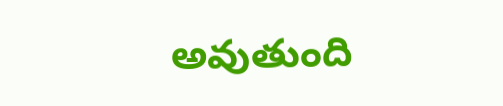అవుతుంది